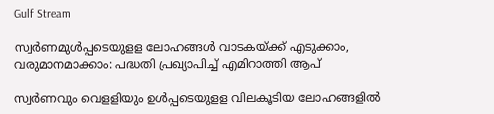Gulf Stream

സ്വ‍ർണമുള്‍പ്പടെയുളള ലോഹങ്ങള്‍ വാടകയ്ക്ക് എടുക്കാം, വരുമാനമാക്കാം: പദ്ധതി പ്രഖ്യാപിച്ച് എമിറാത്തി ആപ്

സ്വർണവും വെളളിയും ഉള്‍പ്പടെയുളള വിലകൂടിയ ലോഹങ്ങളില്‍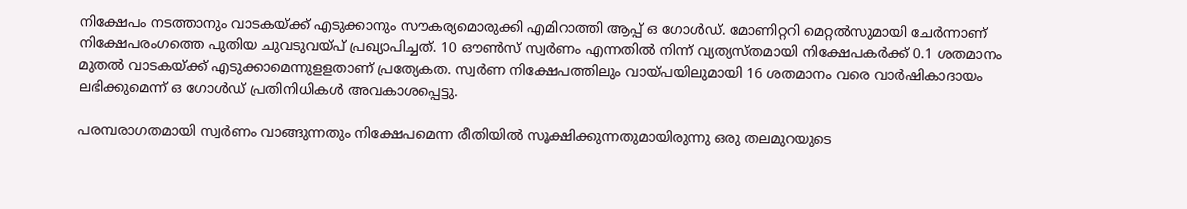നിക്ഷേപം നടത്താനും വാടകയ്ക്ക് എടുക്കാനും സൗകര്യമൊരുക്കി എമിറാത്തി ആപ്പ് ഒ ഗോള്‍ഡ്. മോണിറ്ററി മെറ്റല്‍സുമായി ചേർന്നാണ് നിക്ഷേപരംഗത്തെ പുതിയ ചുവടുവയ്പ് പ്രഖ്യാപിച്ചത്. 10 ഔണ്‍സ് സ്വർണം എന്നതില്‍ നിന്ന് വ്യത്യസ്തമായി നിക്ഷേപകർക്ക് 0.1 ശതമാനം മുതല്‍ വാടകയ്ക്ക് എടുക്കാമെന്നുളളതാണ് പ്രത്യേകത. സ്വർണ നിക്ഷേപത്തിലും വായ്പയിലുമായി 16 ശതമാനം വരെ വാർഷികാദായം ലഭിക്കുമെന്ന് ഒ ഗോള്‍ഡ് പ്രതിനിധികള്‍ അവകാശപ്പെട്ടു.

പരമ്പരാഗതമായി സ്വർണം വാങ്ങുന്നതും നിക്ഷേപമെന്ന രീതിയില്‍ സൂക്ഷിക്കുന്നതുമായിരുന്നു ഒരു തലമുറയുടെ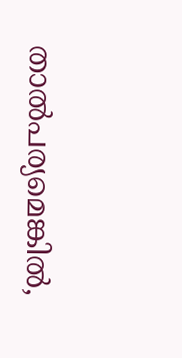താല്‍പര്യമെങ്കില്‍,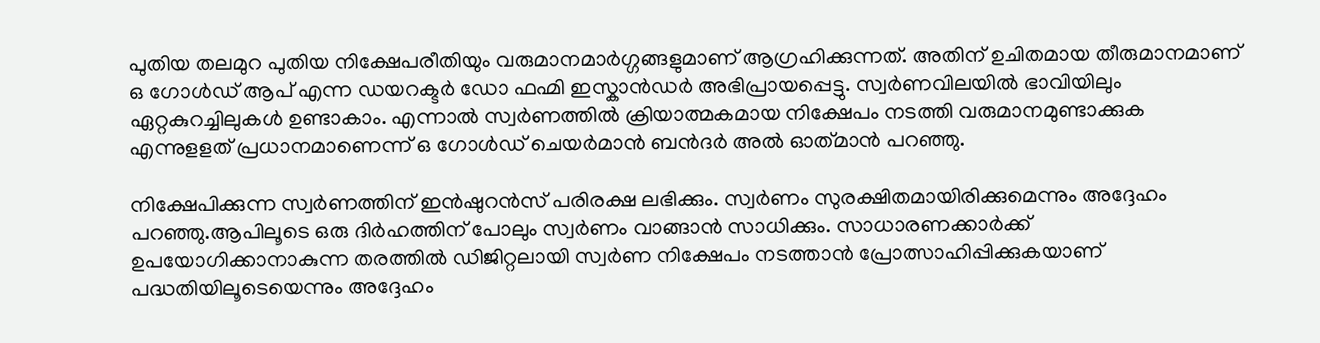പുതിയ തലമുറ പുതിയ നിക്ഷേപരീതിയും വരുമാനമാർഗ്ഗങ്ങളുമാണ് ആഗ്രഹിക്കുന്നത്. അതിന് ഉചിതമായ തീരുമാനമാണ് ഒ ഗോള്‍ഡ് ആപ് എന്ന ഡയറക്ടർ ഡോ ഫഹ്മി ഇസ്കാന്‍ഡർ അഭിപ്രായപ്പെട്ടു. സ്വർണവിലയില്‍ ഭാവിയിലും ഏറ്റകുറച്ചിലുകള്‍ ഉണ്ടാകാം. എന്നാല്‍ സ്വർണത്തില്‍ ക്രിയാത്മകമായ നിക്ഷേപം നടത്തി വരുമാനമുണ്ടാക്കുക എന്നുളളത് പ്രധാനമാണെന്ന് ഒ ഗോൾഡ് ചെയർമാൻ ബൻദർ അൽ ഓത്‌മാൻ പറഞ്ഞു.

നിക്ഷേപിക്കുന്ന സ്വർണത്തിന് ഇന്‍ഷുറന്‍സ് പരിരക്ഷ ലഭിക്കും. സ്വർണം സുരക്ഷിതമായിരിക്കുമെന്നും അദ്ദേഹം പറഞ്ഞു.ആപിലൂടെ ഒരു ദിർഹത്തിന് പോലും സ്വർണം വാങ്ങാന്‍ സാധിക്കും. സാധാരണക്കാർക്ക് ഉപയോഗിക്കാനാകുന്ന തരത്തില്‍ ഡിജിറ്റലായി സ്വർണ നിക്ഷേപം നടത്താന്‍ പ്രോത്സാഹിപ്പിക്കുകയാണ് പദ്ധതിയിലൂടെയെന്നും അദ്ദേഹം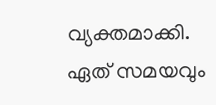വ്യക്തമാക്കി. ഏത് സമയവും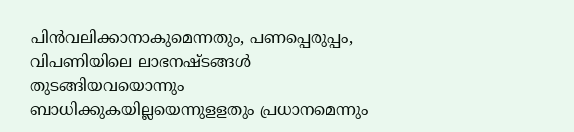പിന്‍വലിക്കാനാകുമെന്നതും, പണപ്പെരുപ്പം, വിപണിയിലെ ലാഭനഷ്ടങ്ങള്‍ തുടങ്ങിയവയൊന്നും ബാധിക്കുകയില്ലയെന്നുളളതും പ്രധാനമെന്നും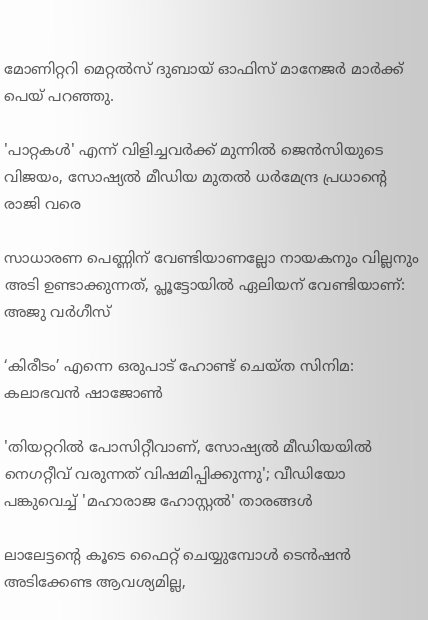മോണിറ്ററി മെറ്റൽസ് ദുബായ് ഓഫിസ് മാനേജർ മാർക്ക് പെയ് പറഞ്ഞു.

'പാറ്റകള്‍' എന്ന് വിളിച്ചവര്‍ക്ക് മുന്നില്‍ ജെന്‍സിയുടെ വിജയം, സോഷ്യൽ മീഡിയ മുതൽ ധർമേന്ദ്ര പ്രധാന്റെ രാജി വരെ

സാധാരണ പെണ്ണിന് വേണ്ടിയാണല്ലോ നായകനും വില്ലനും അടി ഉണ്ടാക്കുന്നത്, പ്ലൂട്ടോയിൽ ഏലിയന് വേണ്ടിയാണ്: അജു വർഗീസ്

‘കിരീടം’ എന്നെ ഒരുപാട് ഹോണ്ട് ചെയ്ത സിനിമ: കലാഭവൻ ഷാജോൺ

'തിയറ്ററിൽ പോസിറ്റീവാണ്, സോഷ്യൽ മീഡിയയിൽ നെഗറ്റീവ് വരുന്നത് വിഷമിപ്പിക്കുന്നു'; വീഡിയോ പങ്കുവെച്ച് 'മഹാരാജ ഹോസ്റ്റൽ' താരങ്ങൾ

ലാലേട്ടന്റെ കൂടെ ഫൈറ്റ് ചെയ്യുമ്പോള്‍ ടെന്‍ഷന്‍ അടിക്കേണ്ട ആവശ്യമില്ല,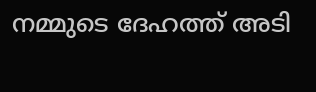നമ്മുടെ ദേഹത്ത് അടി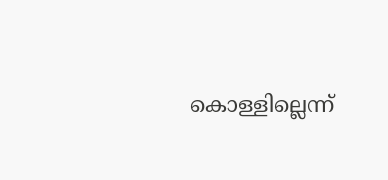കൊള്ളില്ലെന്ന്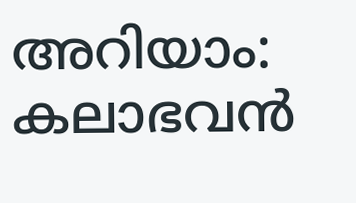അറിയാം: കലാഭവൻ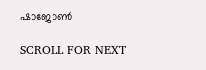ഷാജോൺ

SCROLL FOR NEXT